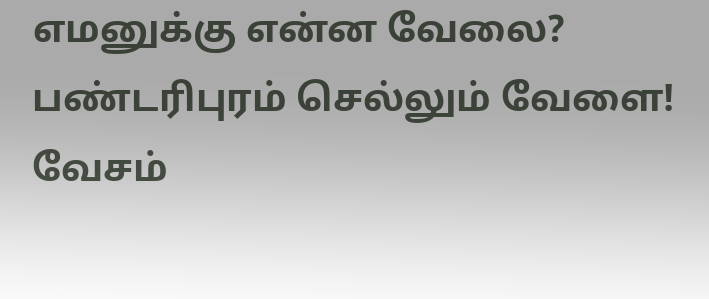எமனுக்கு என்ன வேலை? பண்டரிபுரம் செல்லும் வேளை!
வேசம்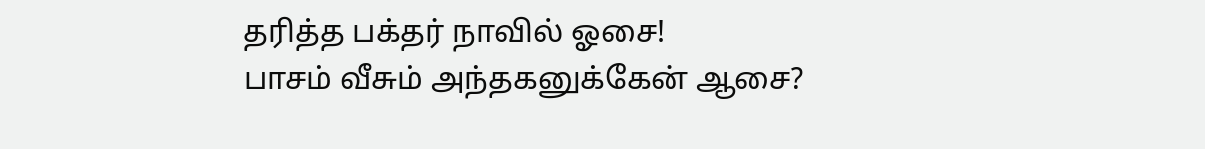தரித்த பக்தர் நாவில் ஓசை!
பாசம் வீசும் அந்தகனுக்கேன் ஆசை?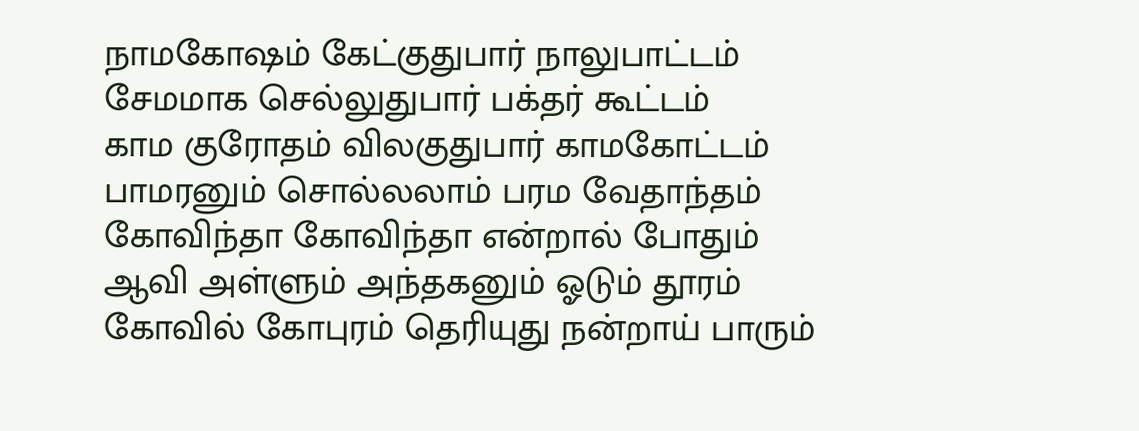நாமகோஷம் கேட்குதுபார் நாலுபாட்டம்
சேமமாக செல்லுதுபார் பக்தர் கூட்டம்
காம குரோதம் விலகுதுபார் காமகோட்டம்
பாமரனும் சொல்லலாம் பரம வேதாந்தம்
கோவிந்தா கோவிந்தா என்றால் போதும்
ஆவி அள்ளும் அந்தகனும் ஓடும் தூரம்
கோவில் கோபுரம் தெரியுது நன்றாய் பாரும்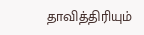தாவித்திரியும்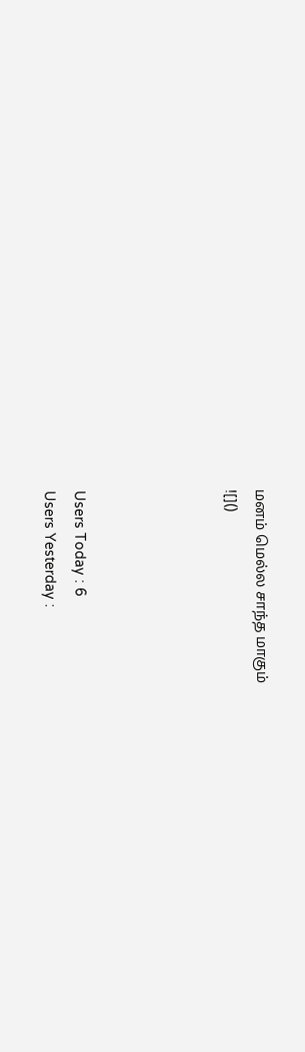மனம் மெல்ல சாந்த மாகும்
![]()




Users Today : 6
Users Yesterday :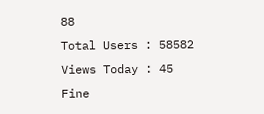88
Total Users : 58582
Views Today : 45
Fine